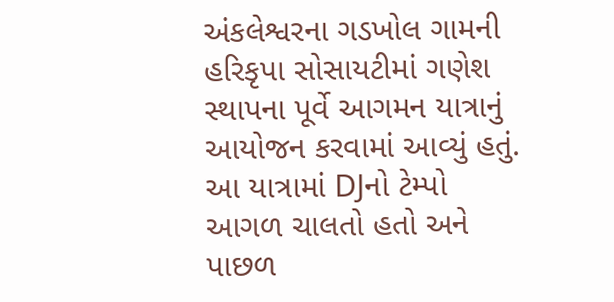અંકલેશ્વરના ગડખોલ ગામની હરિકૃપા સોસાયટીમાં ગણેશ સ્થાપના પૂર્વે આગમન યાત્રાનું આયોજન કરવામાં આવ્યું હતું. આ યાત્રામાં DJનો ટેમ્પો આગળ ચાલતો હતો અને પાછળ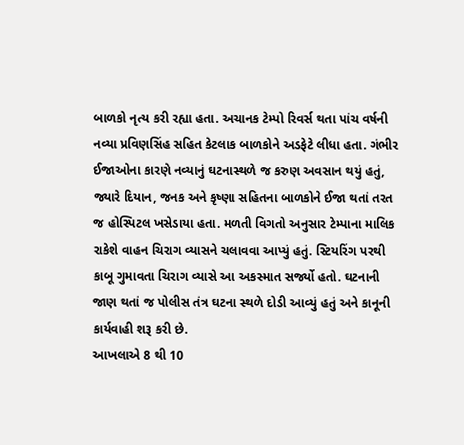બાળકો નૃત્ય કરી રહ્યા હતા. અચાનક ટેમ્પો રિવર્સ થતા પાંચ વર્ષની નવ્યા પ્રવિણસિંહ સહિત કેટલાક બાળકોને અડફેટે લીધા હતા. ગંભીર ઈજાઓના કારણે નવ્યાનું ઘટનાસ્થળે જ કરુણ અવસાન થયું હતું,
જ્યારે દિયાન, જનક અને કૃષ્ણા સહિતના બાળકોને ઈજા થતાં તરત જ હોસ્પિટલ ખસેડાયા હતા. મળતી વિગતો અનુસાર ટેમ્પાના માલિક રાકેશે વાહન ચિરાગ વ્યાસને ચલાવવા આપ્યું હતું. સ્ટિયરિંગ પરથી કાબૂ ગુમાવતા ચિરાગ વ્યાસે આ અકસ્માત સર્જ્યો હતો. ઘટનાની જાણ થતાં જ પોલીસ તંત્ર ઘટના સ્થળે દોડી આવ્યું હતું અને કાનૂની કાર્યવાહી શરૂ કરી છે.
આખલાએ 8 થી 10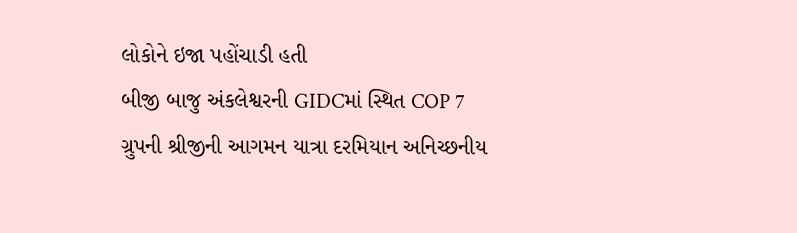લોકોને ઇજા પહોંચાડી હતી
બીજી બાજુ અંકલેશ્વરની GIDCમાં સ્થિત COP 7 ગ્રુપની શ્રીજીની આગમન યાત્રા દરમિયાન અનિચ્છનીય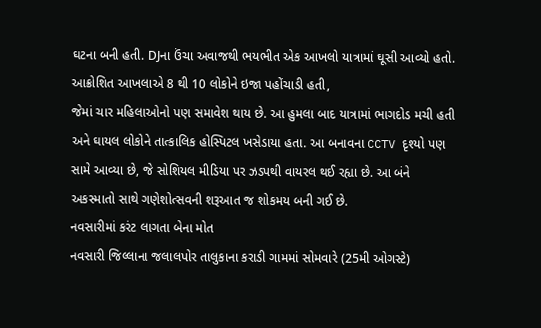ઘટના બની હતી. DJના ઉંચા અવાજથી ભયભીત એક આખલો યાત્રામાં ઘૂસી આવ્યો હતો. આક્રોશિત આખલાએ 8 થી 10 લોકોને ઇજા પહોંચાડી હતી,
જેમાં ચાર મહિલાઓનો પણ સમાવેશ થાય છે. આ હુમલા બાદ યાત્રામાં ભાગદોડ મચી હતી અને ઘાયલ લોકોને તાત્કાલિક હોસ્પિટલ ખસેડાયા હતા. આ બનાવના CCTV દૃશ્યો પણ સામે આવ્યા છે, જે સોશિયલ મીડિયા પર ઝડપથી વાયરલ થઈ રહ્યા છે. આ બંને અકસ્માતો સાથે ગણેશોત્સવની શરૂઆત જ શોકમય બની ગઈ છે.
નવસારીમાં કરંટ લાગતા બેના મોત
નવસારી જિલ્લાના જલાલપોર તાલુકાના કરાડી ગામમાં સોમવારે (25મી ઓગસ્ટે)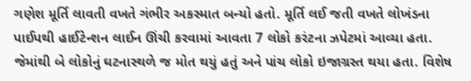ગણેશ મૂર્તિ લાવતી વખતે ગંભીર અકસ્માત બન્યો હતો. મૂર્તિ લઈ જતી વખતે લોખંડના પાઈપથી હાઈટેન્શન લાઈન ઊંચી કરવામાં આવતા 7 લોકો કરંટના ઝપેટમાં આવ્યા હતા.
જેમાંથી બે લોકોનું ઘટનાસ્થળે જ મોત થયું હતું અને પાંચ લોકો ઇજાગ્રસ્ત થયા હતા. વિશેષ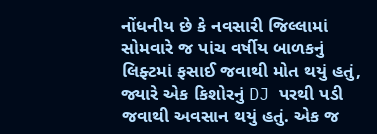નોંધનીય છે કે નવસારી જિલ્લામાં સોમવારે જ પાંચ વર્ષીય બાળકનું લિફ્ટમાં ફસાઈ જવાથી મોત થયું હતું, જ્યારે એક કિશોરનું DJ પરથી પડી જવાથી અવસાન થયું હતું. એક જ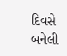દિવસે બનેલી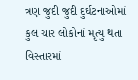ત્રણ જુદી જુદી દુર્ઘટનાઓમાં કુલ ચાર લોકોનાં મૃત્યુ થતા વિસ્તારમાં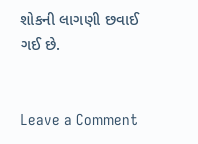શોકની લાગણી છવાઈ ગઈ છે.


Leave a Comment